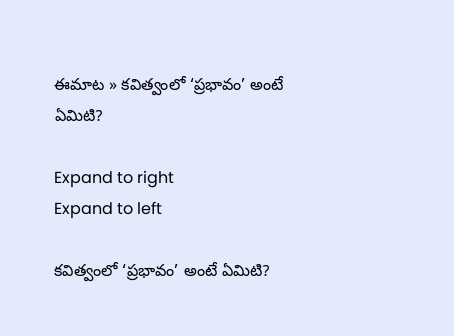ఈమాట » కవిత్వంలో ‘ప్రభావం’ అంటే ఏమిటి?

Expand to right
Expand to left

కవిత్వంలో ‘ప్రభావం’ అంటే ఏమిటి?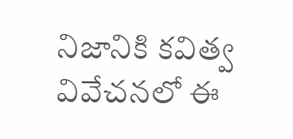నిజానికి కవిత్వ వివేచనలో ఈ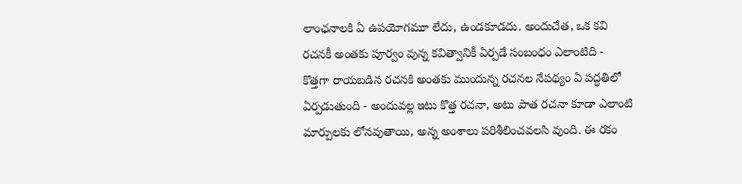లాంఛనాలకి ఏ ఉపయోగమూ లేదు, ఉండకూడదు. అందుచేత, ఒక కవి రచనకీ అంతకు పూర్వం వున్న కవిత్వానికీ ఏర్పడే సంబంధం ఎలాంటిది - కొత్తగా రాయబడిన రచనకి అంతకు ముందున్న రచనల నేపథ్యం ఏ పద్ధతిలో ఏర్పడుతుంది - అందువల్ల ఇటు కొత్త రచనా, అటు పాత రచనా కూడా ఎలాంటి మార్పులకు లోనవుతాయి, అన్న అంశాలు పరిశీలించవలసి వుంది. ఈ రకం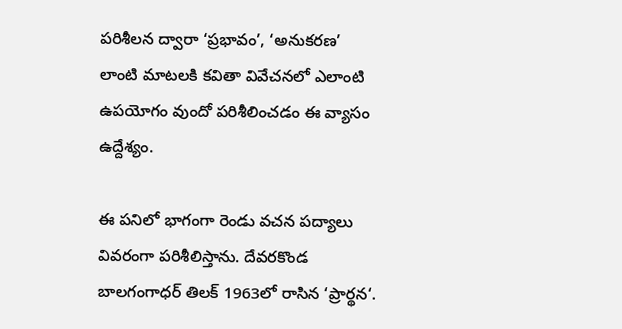పరిశీలన ద్వారా ‘ప్రభావం’, ‘అనుకరణ’ లాంటి మాటలకి కవితా వివేచనలో ఎలాంటి ఉపయోగం వుందో పరిశీలించడం ఈ వ్యాసం ఉద్దేశ్యం.

ఈ పనిలో భాగంగా రెండు వచన పద్యాలు వివరంగా పరిశీలిస్తాను. దేవరకొండ బాలగంగాధర్ తిలక్ 1963లో రాసిన ‘ప్రార్థన‘.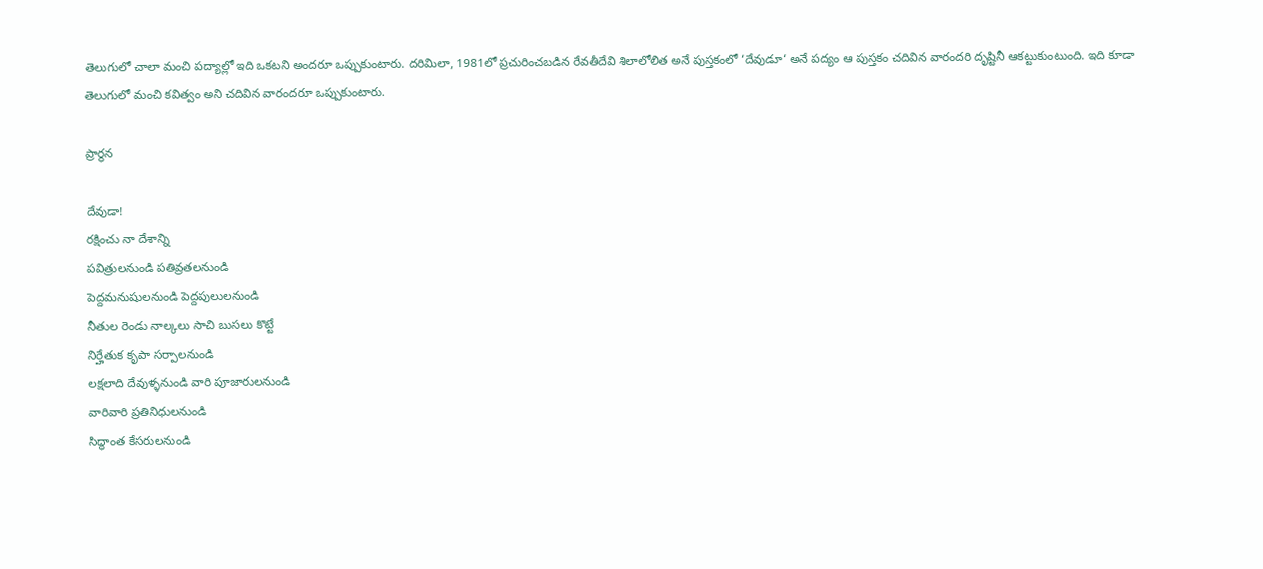తెలుగులో చాలా మంచి పద్యాల్లో ఇది ఒకటని అందరూ ఒప్పుకుంటారు. దరిమిలా, 1981లో ప్రచురించబడిన రేవతీదేవి శిలాలోలిత అనే పుస్తకంలో ‘దేవుడూ‘ అనే పద్యం ఆ పుస్తకం చదివిన వారందరి దృష్టినీ ఆకట్టుకుంటుంది. ఇది కూడా తెలుగులో మంచి కవిత్వం అని చదివిన వారందరూ ఒప్పుకుంటారు.

ప్రార్థన

దేవుడా!
రక్షించు నా దేశాన్ని
పవిత్రులనుండి పతివ్రతలనుండి
పెద్దమనుషులనుండి పెద్దపులులనుండి
నీతుల రెండు నాల్కలు సాచి బుసలు కొట్టే
నిర్హేతుక కృపా సర్పాలనుండి
లక్షలాది దేవుళ్ళనుండి వారి పూజారులనుండి
వారివారి ప్రతినిధులనుండి
సిద్ధాంత కేసరులనుండి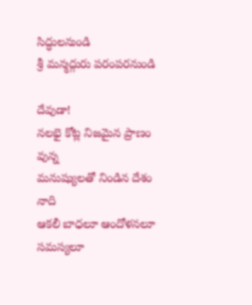సిద్ధులనుండి
శ్రీ మన్మద్గురు పరంపరనుండి

దేవుడా!
నలభై కోట్ల నిజమైన ప్రాణం వున్న
మనుష్యులతో నిండిన దేశం నాది
ఆకలీ బాధలూ ఆందోళనలూ సమస్యలూ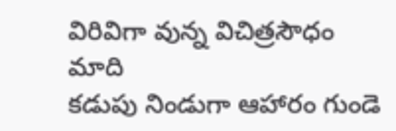విరివిగా వున్న విచిత్రసౌధం మాది
కడుపు నిండుగా ఆహారం గుండె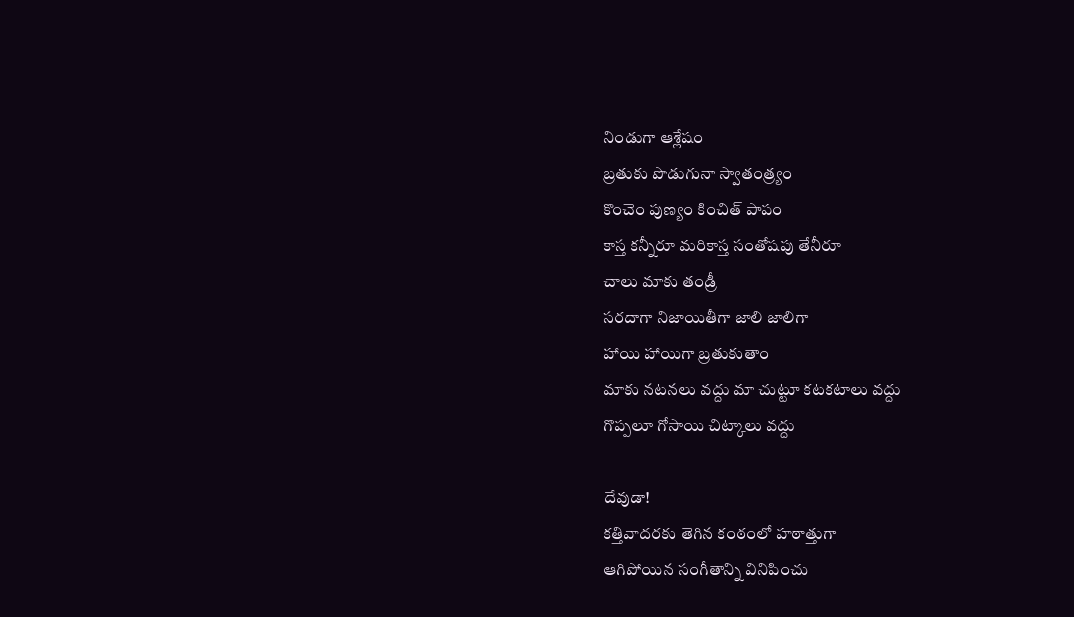నిండుగా ఆశ్లేషం
బ్రతుకు పొడుగునా స్వాతంత్ర్యం
కొంచెం పుణ్యం కించిత్ పాపం
కాస్త కన్నీరూ మరికాస్త సంతోషపు తేనీరూ
చాలు మాకు తండ్రీ
సరదాగా నిజాయితీగా జాలి జాలిగా
హాయి హాయిగా బ్రతుకుతాం
మాకు నటనలు వద్దు మా చుట్టూ కటకటాలు వద్దు
గొప్పలూ గోసాయి చిట్కాలు వద్దు

దేవుడా!
కత్తివాదరకు తెగిన కంఠంలో హఠాత్తుగా
ఆగిపోయిన సంగీతాన్ని వినిపించు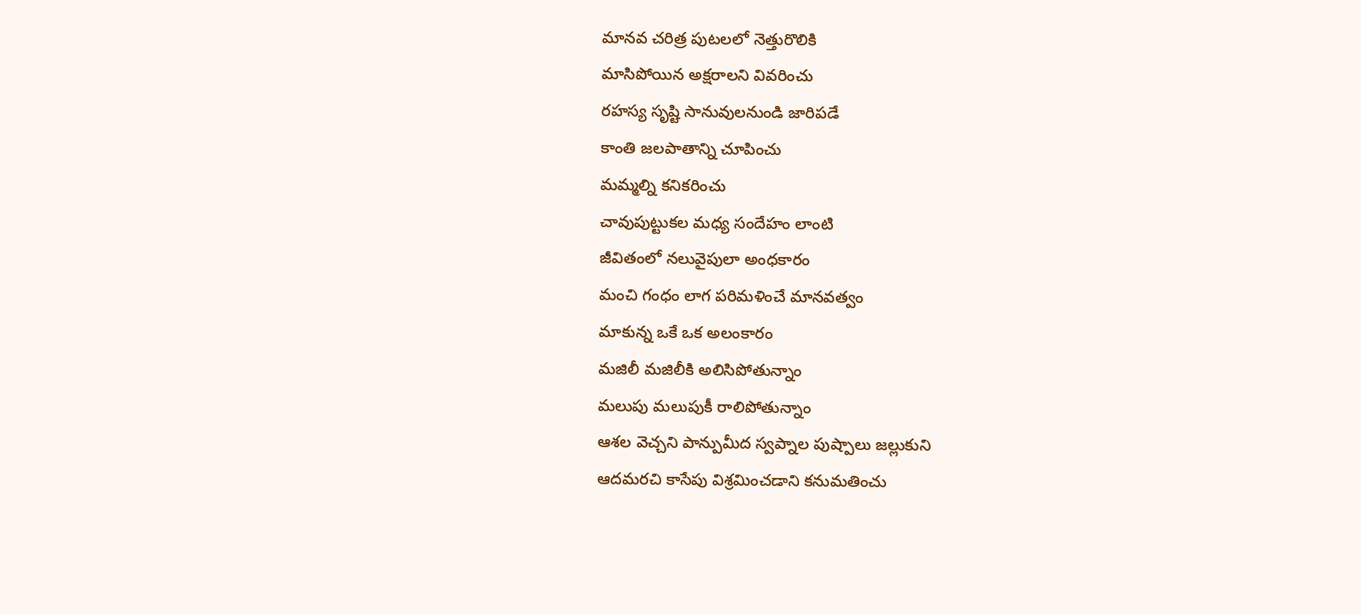మానవ చరిత్ర పుటలలో నెత్తురొలికి
మాసిపోయిన అక్షరాలని వివరించు
రహస్య సృష్టి సానువులనుండి జారిపడే
కాంతి జలపాతాన్ని చూపించు
మమ్మల్ని కనికరించు
చావుపుట్టుకల మధ్య సందేహం లాంటి
జీవితంలో నలువైపులా అంధకారం
మంచి గంధం లాగ పరిమళించే మానవత్వం
మాకున్న ఒకే ఒక అలంకారం
మజిలీ మజిలీకి అలిసిపోతున్నాం
మలుపు మలుపుకీ రాలిపోతున్నాం
ఆశల వెచ్చని పాన్పుమీద స్వప్నాల పుష్పాలు జల్లుకుని
ఆదమరచి కాసేపు విశ్రమించడాని కనుమతించు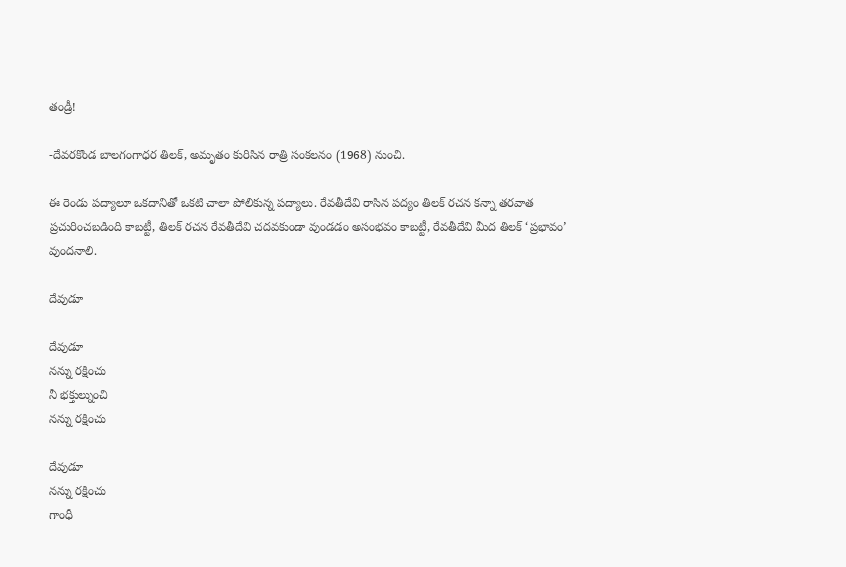తండ్రీ!

-దేవరకొండ బాలగంగాధర తిలక్, అమృతం కురిసిన రాత్రి సంకలనం (1968) నుంచి.

ఈ రెండు పద్యాలూ ఒకదానితో ఒకటి చాలా పోలికున్న పద్యాలు. రేవతీదేవి రాసిన పద్యం తిలక్ రచన కన్నా తరవాత ప్రచురించబడింది కాబట్టీ, తిలక్ రచన రేవతీదేవి చదవకుండా వుండడం అసంభవం కాబట్టీ, రేవతీదేవి మీద తిలక్ ‘ప్రభావం’ వుందనాలి.

దేవుడూ

దేవుడూ
నన్ను రక్షించు
నీ భక్తుల్నుంచి
నన్ను రక్షించు

దేవుడూ
నన్ను రక్షించు
గాంధీ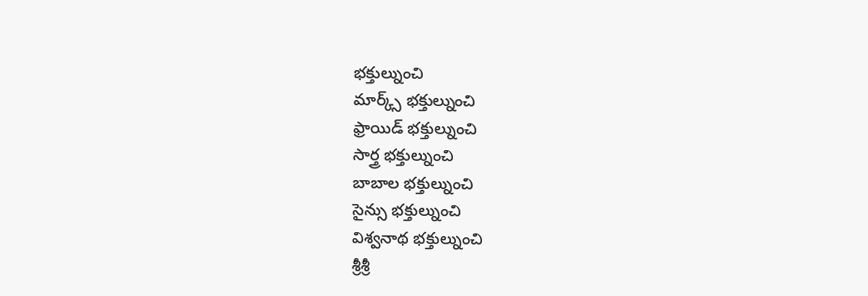భక్తుల్నుంచి
మార్క్స్ భక్తుల్నుంచి
ఫ్రాయిడ్ భక్తుల్నుంచి
సార్త్ర భక్తుల్నుంచి
బాబాల భక్తుల్నుంచి
సైన్సు భక్తుల్నుంచి
విశ్వనాథ భక్తుల్నుంచి
శ్రీశ్రీ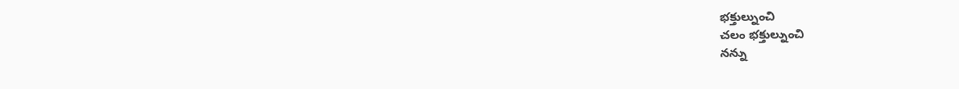భక్తుల్నుంచి
చలం భక్తుల్నుంచి
నన్ను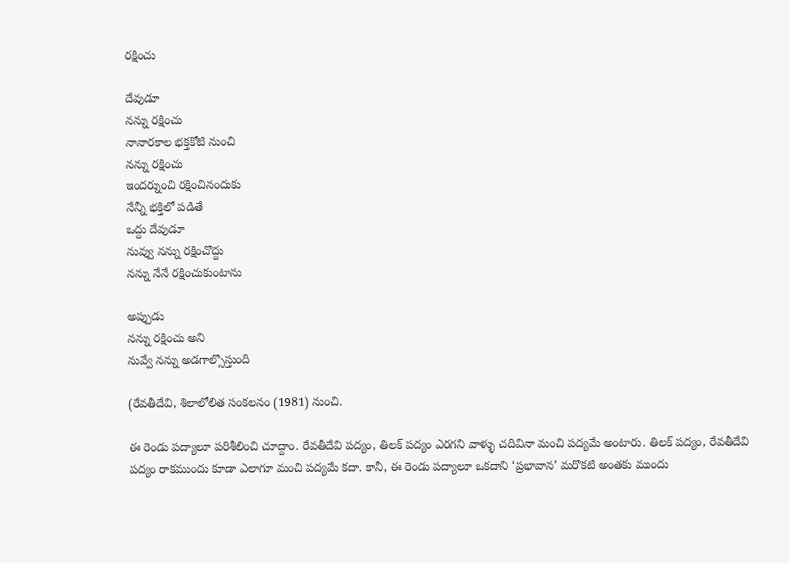రక్షించు

దేవుడూ
నన్ను రక్షించు
నానారకాల భక్తకోటి నుంచి
నన్ను రక్షించు
ఇందర్నుంచి రక్షించినందుకు
నేన్నీ భక్తిలో పడితే
ఒద్దు దేవుడూ
నువ్వు నన్ను రక్షించొద్దు
నన్ను నేనే రక్షించుకుంటాను

అప్పుడు
నన్ను రక్షించు అని
నువ్వే నన్ను అడగాల్సొస్తుంది

(రేవతీదేవి, శిలాలోలిత సంకలనం (1981) నుంచి.

ఈ రెండు పద్యాలూ పరిశీలించి చూద్దాం. రేవతీదేవి పద్యం, తిలక్ పద్యం ఎరగని వాళ్ళు చదివినా మంచి పద్యమే అంటారు. తిలక్ పద్యం, రేవతీదేవి పద్యం రాకముందు కూడా ఎలాగూ మంచి పద్యమే కదా. కానీ, ఈ రెండు పద్యాలూ ఒకదాని ‘ప్రభావాన’ మరొకటి అంతకు ముందు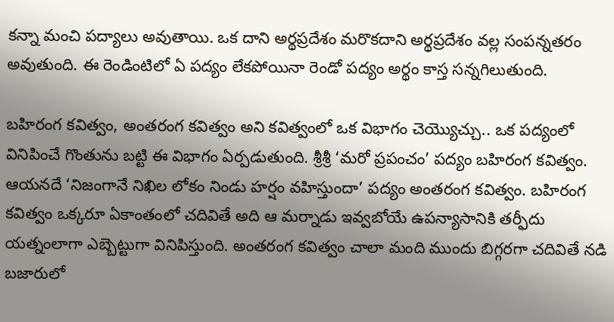కన్నా మంచి పద్యాలు అవుతాయి. ఒక దాని అర్థప్రదేశం మరొకదాని అర్థప్రదేశం వల్ల సంపన్నతరం అవుతుంది. ఈ రెండింటిలో ఏ పద్యం లేకపోయినా రెండో పద్యం అర్థం కాస్త సన్నగిలుతుంది.

బహిరంగ కవిత్వం, అంతరంగ కవిత్వం అని కవిత్వంలో ఒక విభాగం చెయ్యొచ్చు.. ఒక పద్యంలో వినిపించే గొంతును బట్టి ఈ విభాగం ఏర్పడుతుంది. శ్రీశ్రీ ‘మరో ప్రపంచం’ పద్యం బహిరంగ కవిత్వం. ఆయనదే ‘నిజంగానే నిఖిల లోకం నిండు హర్షం వహిస్తుందా’ పద్యం అంతరంగ కవిత్వం. బహిరంగ కవిత్వం ఒక్కరూ ఏకాంతంలో చదివితే అది ఆ మర్నాడు ఇవ్వబోయే ఉపన్యాసానికి తర్ఫీదు యత్నంలాగా ఎబ్బెట్టుగా వినిపిస్తుంది. అంతరంగ కవిత్వం చాలా మంది ముందు బిగ్గరగా చదివితే నడి బజారులో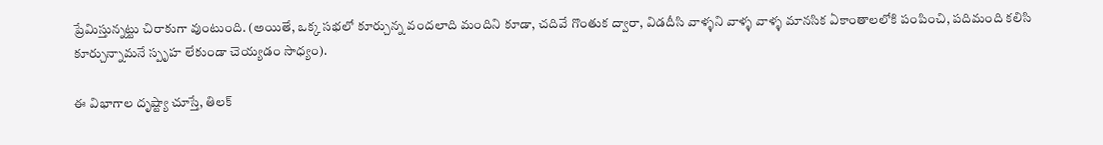ప్రేమిస్తున్నట్టు చిరాకుగా వుంటుంది. (అయితే, ఒక్క సభలో కూర్చున్న వందలాది మందిని కూడా, చదివే గొంతుక ద్వారా, విడదీసి వాళ్ళని వాళ్ళ వాళ్ళ మానసిక ఏకాంతాలలోకి పంపించి, పదిమంది కలిసి కూర్చున్నామనే స్పృహ లేకుండా చెయ్యడం సాధ్యం).

ఈ విభాగాల దృష్ట్యా చూస్తే, తిలక్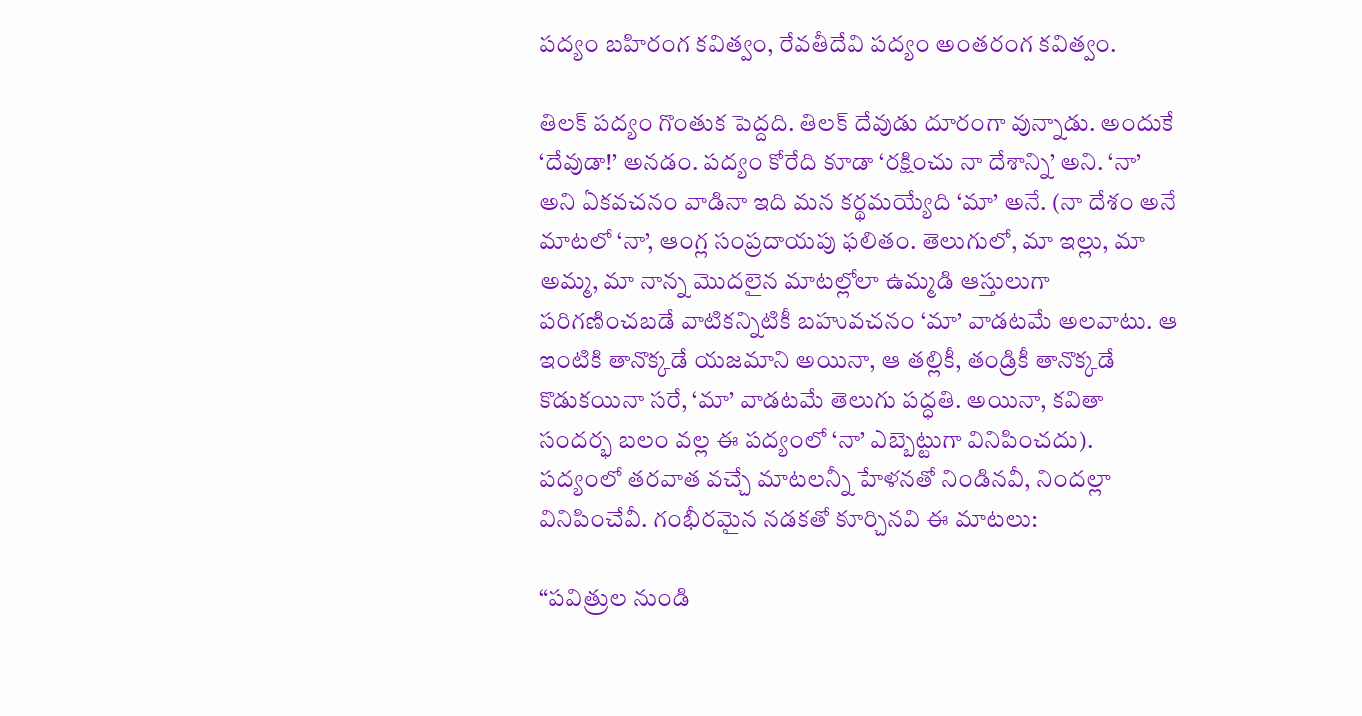పద్యం బహిరంగ కవిత్వం, రేవతీదేవి పద్యం అంతరంగ కవిత్వం.

తిలక్ పద్యం గొంతుక పెద్దది. తిలక్ దేవుడు దూరంగా వున్నాడు. అందుకే ‘దేవుడా!’ అనడం. పద్యం కోరేది కూడా ‘రక్షించు నా దేశాన్ని’ అని. ‘నా’ అని ఏకవచనం వాడినా ఇది మన కర్థమయ్యేది ‘మా’ అనే. (నా దేశం అనే మాటలో ‘నా’, ఆంగ్ల సంప్రదాయపు ఫలితం. తెలుగులో, మా ఇల్లు, మా అమ్మ, మా నాన్న మొదలైన మాటల్లోలా ఉమ్మడి ఆస్తులుగా పరిగణించబడే వాటికన్నిటికీ బహువచనం ‘మా’ వాడటమే అలవాటు. ఆ ఇంటికి తానొక్కడే యజమాని అయినా, ఆ తల్లికీ, తండ్రికీ తానొక్కడే కొడుకయినా సరే, ‘మా’ వాడటమే తెలుగు పద్ధతి. అయినా, కవితా సందర్భ బలం వల్ల ఈ పద్యంలో ‘నా’ ఎబ్బెట్టుగా వినిపించదు). పద్యంలో తరవాత వచ్చే మాటలన్నీ హేళనతో నిండినవీ, నిందల్లా వినిపించేవీ. గంభీరమైన నడకతో కూర్చినవి ఈ మాటలు:

“పవిత్రుల నుండి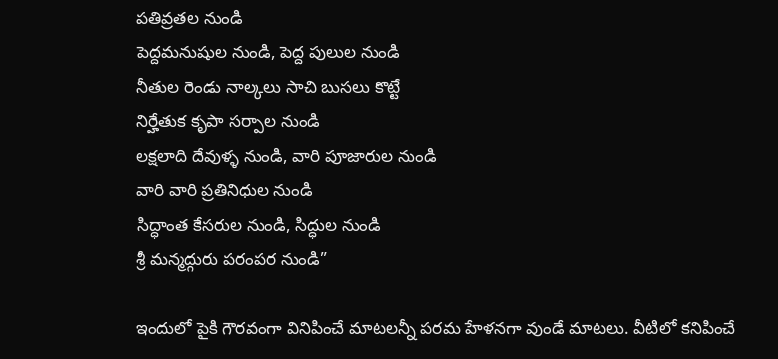పతివ్రతల నుండి
పెద్దమనుషుల నుండి, పెద్ద పులుల నుండి
నీతుల రెండు నాల్కలు సాచి బుసలు కొట్టే
నిర్హేతుక కృపా సర్పాల నుండి
లక్షలాది దేవుళ్ళ నుండి, వారి పూజారుల నుండి
వారి వారి ప్రతినిధుల నుండి
సిద్ధాంత కేసరుల నుండి, సిద్ధుల నుండి
శ్రీ మన్మద్గురు పరంపర నుండి”

ఇందులో పైకి గౌరవంగా వినిపించే మాటలన్నీ పరమ హేళనగా వుండే మాటలు. వీటిలో కనిపించే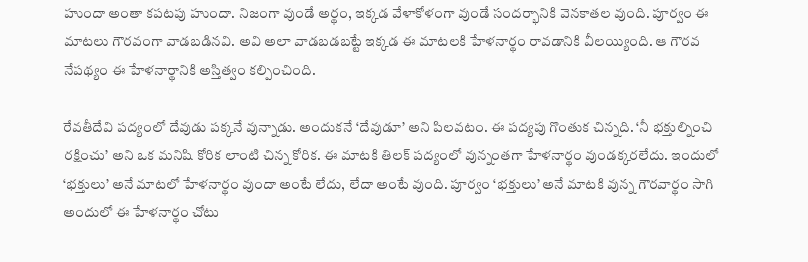హుందా అంతా కపటపు హుందా. నిజంగా వుండే అర్థం, ఇక్కడ వేళాకోళంగా వుండే సందర్భానికి వెనకాతల వుంది. పూర్వం ఈ మాటలు గౌరవంగా వాడబడినవి. అవి అలా వాడబడబట్టే ఇక్కడ ఈ మాటలకి హేళనార్థం రావడానికి వీలయ్యింది. ఆ గౌరవ నేపథ్యం ఈ హేళనార్థానికి అస్తిత్వం కల్పించింది.

రేవతీదేవి పద్యంలో దేవుడు పక్కనే వున్నాడు. అందుకనే ‘దేవుడూ’ అని పిలవటం. ఈ పద్యపు గొంతుక చిన్నది. ‘నీ భక్తుల్నించి రక్షించు’ అని ఒక మనిషి కోరిక లాంటి చిన్న కోరిక. ఈ మాటకి తిలక్ పద్యంలో వున్నంతగా హేళనార్థం వుండక్కరలేదు. ఇందులో ‘భక్తులు’ అనే మాటలో హేళనార్థం వుందా అంటే లేదు, లేదా అంటే వుంది. పూర్వం ‘భక్తులు’ అనే మాటకి వున్న గౌరవార్థం సాగి అందులో ఈ హేళనార్థం చోటు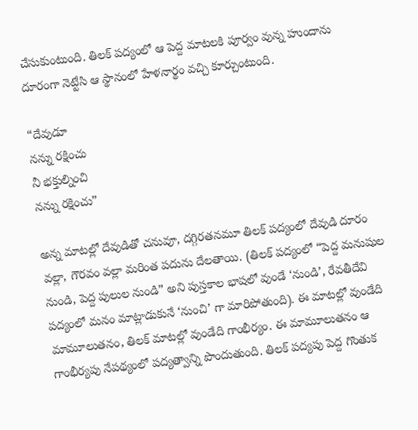చేసుకుంటుంది. తిలక్ పద్యంలో ఆ పెద్ద మాటలకి పూర్వం వున్న హుందాను దూరంగా నెట్టేసి ఆ స్థానంలో హేళనార్థం వచ్చి కూర్చుంటుంది.

“దేవుడూ
నన్ను రక్షించు
నీ భక్తుల్నించి
నన్ను రక్షించు”

అన్న మాటల్లో దేవుడితో చనువూ, దగ్గిరతనమూ తిలక్ పద్యంలో దేవుడి దూరం వల్లా, గౌరవం వల్లా మరింత పదును దేలతాయి. (తిలక్ పద్యంలో “పెద్ద మనుషుల నుండి, పెద్ద పులుల నుండి” అని పుస్తకాల భాషలో వుండే ‘నుండి’, రేవతీదేవి పద్యంలో మనం మాట్లాడుకునే ‘నుంచి’ గా మారిపోతుంది). ఈ మాటల్లో వుండేది మామూలుతనం, తిలక్ మాటల్లో వుండేది గాంభీర్యం. ఈ మామూలుతనం ఆ గాంభీర్యపు నేపథ్యంలో పద్యత్వాన్ని పొందుతుంది. తిలక్ పద్యపు పెద్ద గొంతుక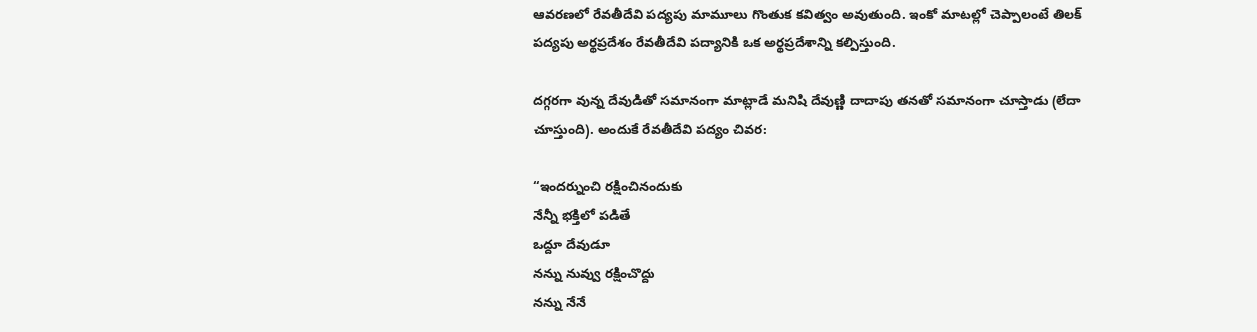ఆవరణలో రేవతీదేవి పద్యపు మామూలు గొంతుక కవిత్వం అవుతుంది. ఇంకో మాటల్లో చెప్పాలంటే తిలక్ పద్యపు అర్థప్రదేశం రేవతీదేవి పద్యానికి ఒక అర్థప్రదేశాన్ని కల్పిస్తుంది.

దగ్గరగా వున్న దేవుడితో సమానంగా మాట్లాడే మనిషి దేవుణ్ణి దాదాపు తనతో సమానంగా చూస్తాడు (లేదా చూస్తుంది). అందుకే రేవతీదేవి పద్యం చివర:

“ఇందర్నుంచి రక్షించినందుకు
నేన్నీ భక్తిలో పడితే
ఒద్దూ దేవుడూ
నన్ను నువ్వు రక్షించొద్దు
నన్ను నేనే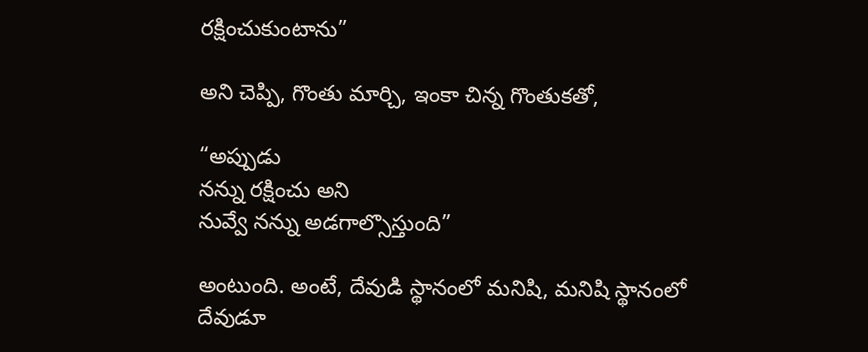రక్షించుకుంటాను”

అని చెప్పి, గొంతు మార్చి, ఇంకా చిన్న గొంతుకతో,

“అప్పుడు
నన్ను రక్షించు అని
నువ్వే నన్ను అడగాల్సొస్తుంది”

అంటుంది. అంటే, దేవుడి స్థానంలో మనిషి, మనిషి స్థానంలో దేవుడూ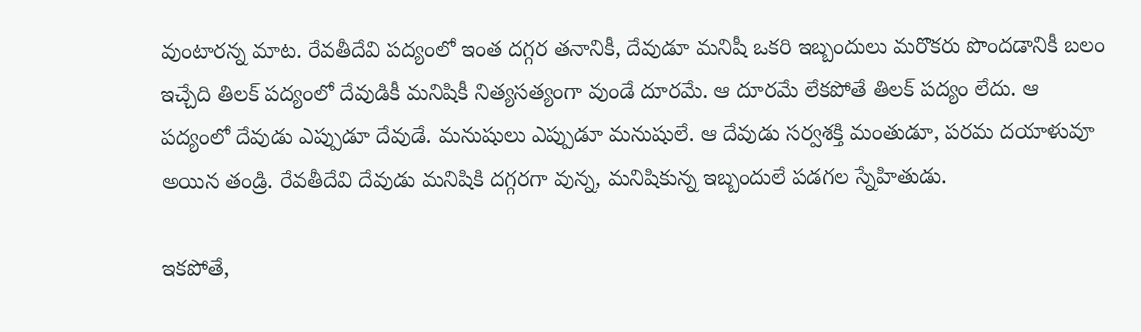వుంటారన్న మాట. రేవతీదేవి పద్యంలో ఇంత దగ్గర తనానికీ, దేవుడూ మనిషీ ఒకరి ఇబ్బందులు మరొకరు పొందడానికీ బలం ఇచ్చేది తిలక్ పద్యంలో దేవుడికీ మనిషికీ నిత్యసత్యంగా వుండే దూరమే. ఆ దూరమే లేకపోతే తిలక్ పద్యం లేదు. ఆ పద్యంలో దేవుడు ఎప్పుడూ దేవుడే. మనుషులు ఎప్పుడూ మనుషులే. ఆ దేవుడు సర్వశక్తి మంతుడూ, పరమ దయాళువూ అయిన తండ్రి. రేవతీదేవి దేవుడు మనిషికి దగ్గరగా వున్న, మనిషికున్న ఇబ్బందులే పడగల స్నేహితుడు.

ఇకపోతే,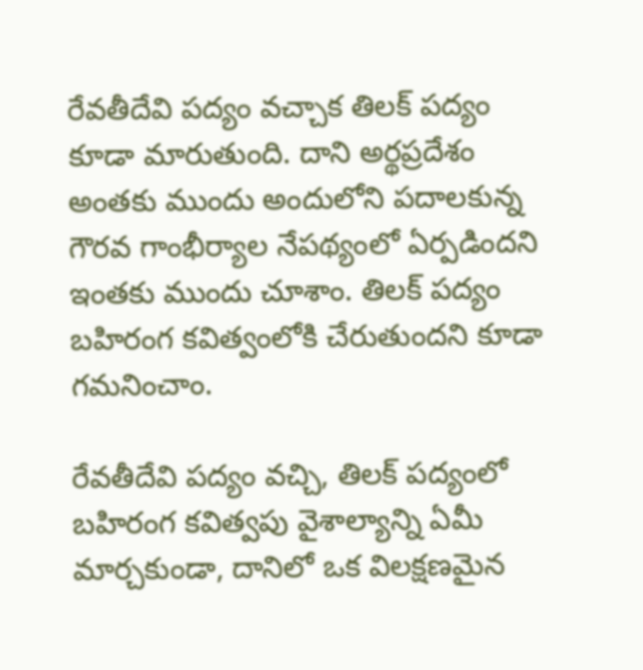రేవతీదేవి పద్యం వచ్చాక తిలక్ పద్యం కూడా మారుతుంది. దాని అర్థప్రదేశం అంతకు ముందు అందులోని పదాలకున్న గౌరవ గాంభీర్యాల నేపథ్యంలో ఏర్పడిందని ఇంతకు ముందు చూశాం. తిలక్ పద్యం బహిరంగ కవిత్వంలోకి చేరుతుందని కూడా గమనించాం.

రేవతీదేవి పద్యం వచ్చి, తిలక్ పద్యంలో బహిరంగ కవిత్వపు వైశాల్యాన్ని ఏమీ మార్చకుండా, దానిలో ఒక విలక్షణమైన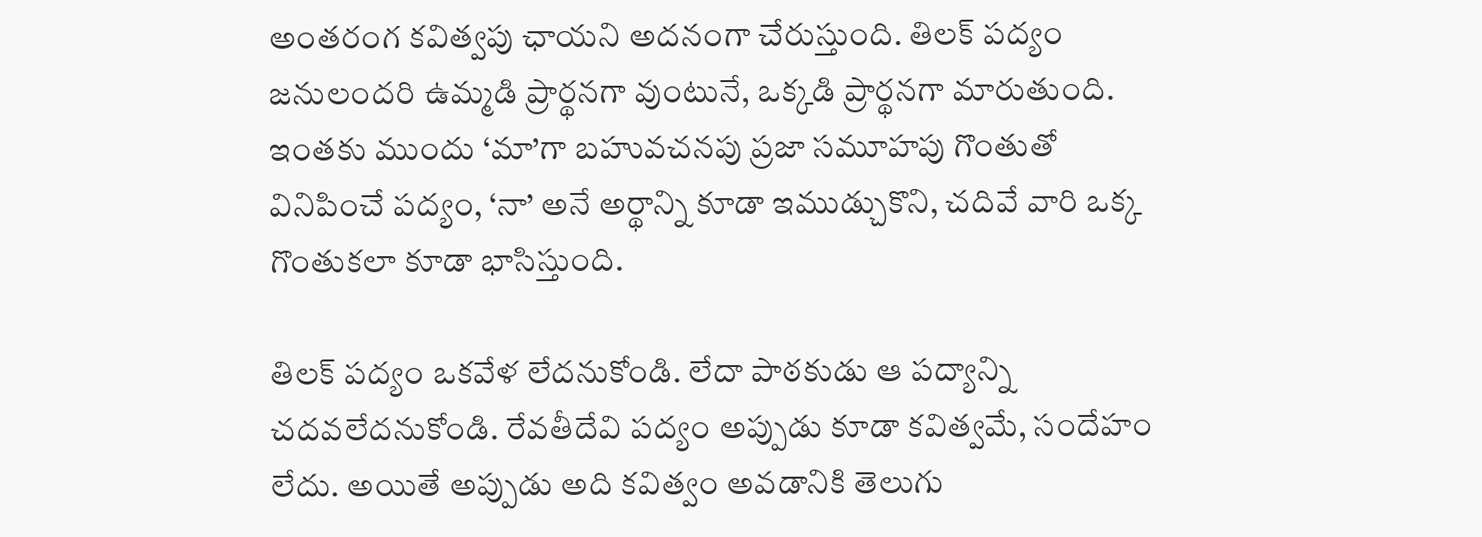అంతరంగ కవిత్వపు ఛాయని అదనంగా చేరుస్తుంది. తిలక్ పద్యం జనులందరి ఉమ్మడి ప్రార్థనగా వుంటునే, ఒక్కడి ప్రార్థనగా మారుతుంది. ఇంతకు ముందు ‘మా’గా బహువచనపు ప్రజా సమూహపు గొంతుతో వినిపించే పద్యం, ‘నా’ అనే అర్థాన్ని కూడా ఇముడ్చుకొని, చదివే వారి ఒక్క గొంతుకలా కూడా భాసిస్తుంది.

తిలక్ పద్యం ఒకవేళ లేదనుకోండి. లేదా పాఠకుడు ఆ పద్యాన్ని చదవలేదనుకోండి. రేవతీదేవి పద్యం అప్పుడు కూడా కవిత్వమే, సందేహం లేదు. అయితే అప్పుడు అది కవిత్వం అవడానికి తెలుగు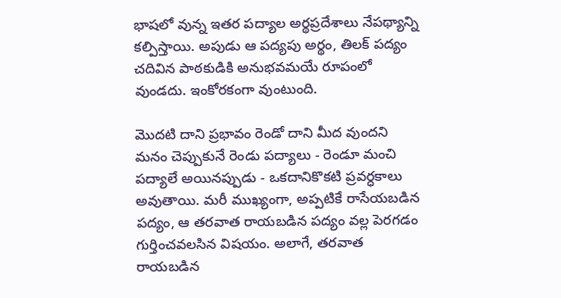భాషలో వున్న ఇతర పద్యాల అర్థప్రదేశాలు నేపథ్యాన్ని కల్పిస్తాయి. అపుడు ఆ పద్యపు అర్థం, తిలక్ పద్యం చదివిన పాఠకుడికి అనుభవమయే రూపంలో వుండదు. ఇంకోరకంగా వుంటుంది.

మొదటి దాని ప్రభావం రెండో దాని మీద వుందని మనం చెప్పుకునే రెండు పద్యాలు - రెండూ మంచి పద్యాలే అయినప్పుడు - ఒకదానికొకటి ప్రవర్ధకాలు అవుతాయి. మరీ ముఖ్యంగా, అప్పటికే రాసేయబడిన పద్యం, ఆ తరవాత రాయబడిన పద్యం వల్ల పెరగడం గుర్తించవలసిన విషయం. అలాగే, తరవాత రాయబడిన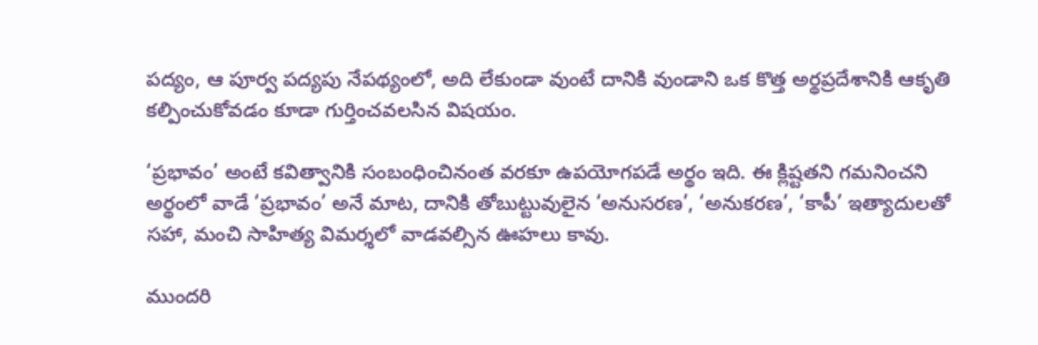పద్యం, ఆ పూర్వ పద్యపు నేపథ్యంలో, అది లేకుండా వుంటే దానికి వుండాని ఒక కొత్త అర్థప్రదేశానికి ఆకృతి కల్పించుకోవడం కూడా గుర్తించవలసిన విషయం.

‘ప్రభావం’ అంటే కవిత్వానికి సంబంధించినంత వరకూ ఉపయోగపడే అర్థం ఇది. ఈ క్లిష్టతని గమనించని అర్థంలో వాడే ‘ప్రభావం’ అనే మాట, దానికి తోబుట్టువులైన ‘అనుసరణ’, ‘అనుకరణ’, ‘కాపీ’ ఇత్యాదులతో సహా, మంచి సాహిత్య విమర్శలో వాడవల్సిన ఊహలు కావు.

ముందరి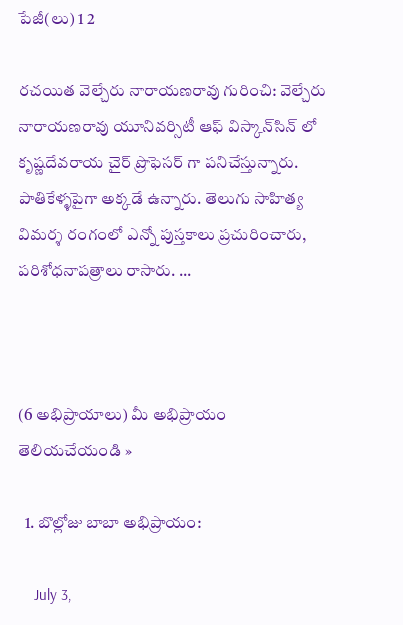పేజీ(లు) 1 2

రచయిత వెల్చేరు నారాయణరావు గురించి: వెల్చేరు నారాయణరావు యూనివర్సిటీ ఆఫ్‌ విస్కాన్‌సిన్‌ లో కృష్ణదేవరాయ చైర్‌ ప్రొఫెసర్‌ గా పనిచేస్తున్నారు. పాతికేళ్ళపైగా అక్కడే ఉన్నారు. తెలుగు సాహిత్య విమర్శ రంగంలో ఎన్నో పుస్తకాలు ప్రచురించారు, పరిశోధనాపత్రాలు రాసారు. ...



(6 అభిప్రాయాలు) మీ అభిప్రాయం తెలియచేయండి »

  1. బొల్లోజు బాబా అభిప్రాయం:

    July 3,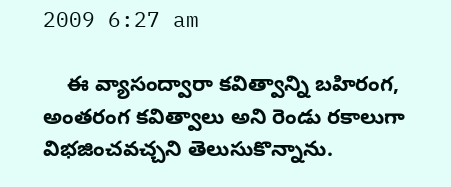2009 6:27 am

    ఈ వ్యాసంద్వారా కవిత్వాన్ని బహిరంగ, అంతరంగ కవిత్వాలు అని రెండు రకాలుగా విభజించవచ్చని తెలుసుకొన్నాను.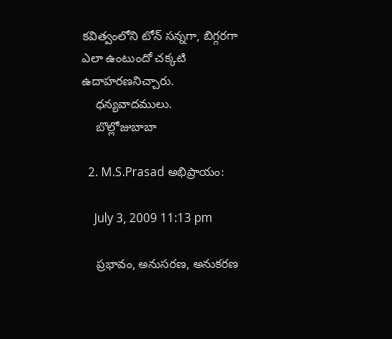కవిత్వంలోని టోన్ సన్నగా, బిగ్గరగా ఎలా ఉంటుందో చక్కటి ఉదాహరణనిచ్చారు.
    ధన్యవాదములు.
    బొల్లోజుబాబా

  2. M.S.Prasad అభిప్రాయం:

    July 3, 2009 11:13 pm

    ప్రభావం, అనుసరణ, అనుకరణ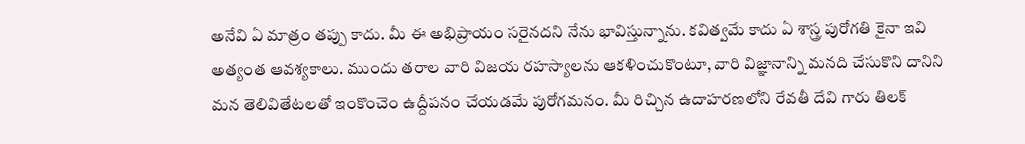అనేవి ఏ మాత్రం తప్పు కాదు. మీ ఈ అభిప్రాయం సరైనదని నేను భావిస్తున్నాను. కవిత్వమే కాదు ఏ శాస్త్ర పురోగతి కైనా ఇవి అత్యంత ఆవశ్యకాలు. ముందు తరాల వారి విజయ రహస్యాలను ఆకళించుకొంటూ, వారి విజ్ఞానాన్ని మనది చేసుకొని దానిని మన తెలివితేటలతో ఇంకొంచెం ఉద్దీపనం చేయడమే పురోగమనం. మీ రిచ్చిన ఉదాహరణలోని రేవతీ దేవి గారు తిలక్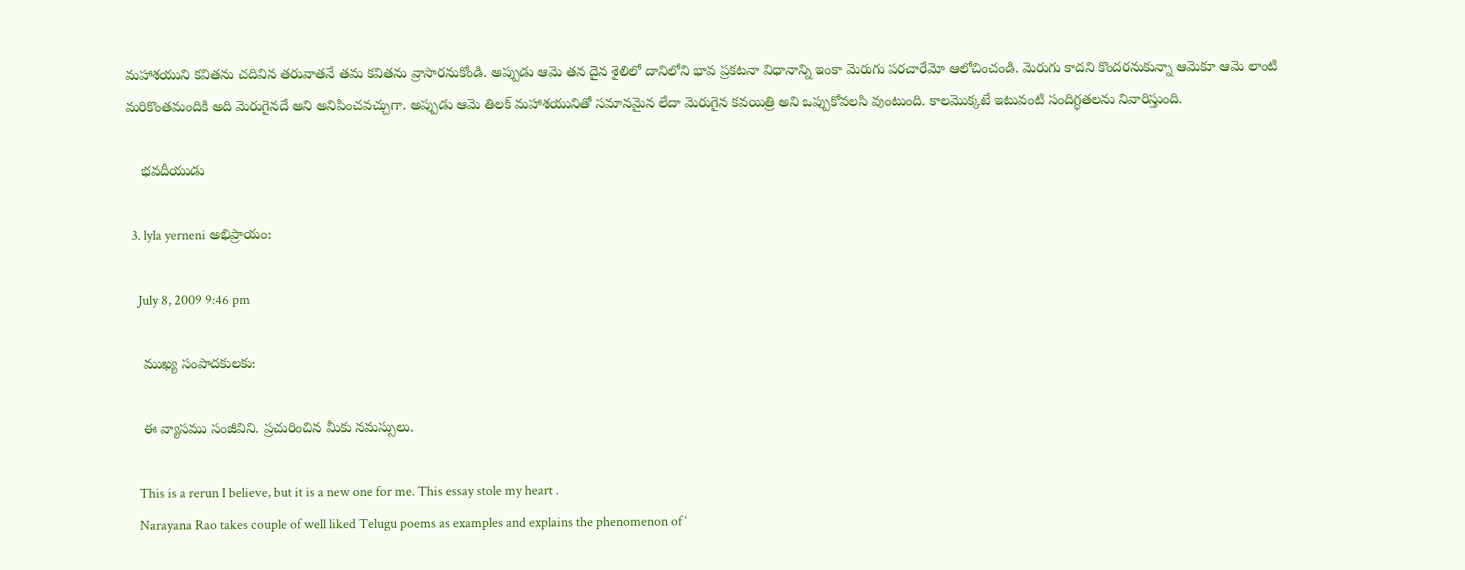మహాశయుని కవితను చదివిన తరువాతనే తమ కవితను వ్రాసారనుకోండి. అప్పుడు ఆమె తన దైన శైలిలో దానిలోని భావ ప్రకటనా విధానాన్ని ఇంకా మెరుగు పరచారేమో ఆలోచించండి. మెరుగు కాదని కొందరనుకున్నా ఆమెకూ ఆమె లాంటి మరికొంతమందికి అది మెరుగైనదే అని అనిపించవచ్చుగా. అప్పుడు ఆమె తిలక్ మహాశయునితో సమానమైన లేదా మెరుగైన కవయిత్రి అని ఒప్పుకోవలసి వుంటుంది. కాలమొక్కటే ఇటువంటి సందిగ్ధతలను నివారిస్తుంది.

    భవదీయుడు

  3. lyla yerneni అభిప్రాయం:

    July 8, 2009 9:46 pm

    ముఖ్య సంపాదకులకు:

    ఈ వ్యాసము సంజీవిని. ప్రచురించిన మీకు నమస్సులు.

    This is a rerun I believe, but it is a new one for me. This essay stole my heart .
    Narayana Rao takes couple of well liked Telugu poems as examples and explains the phenomenon of ‘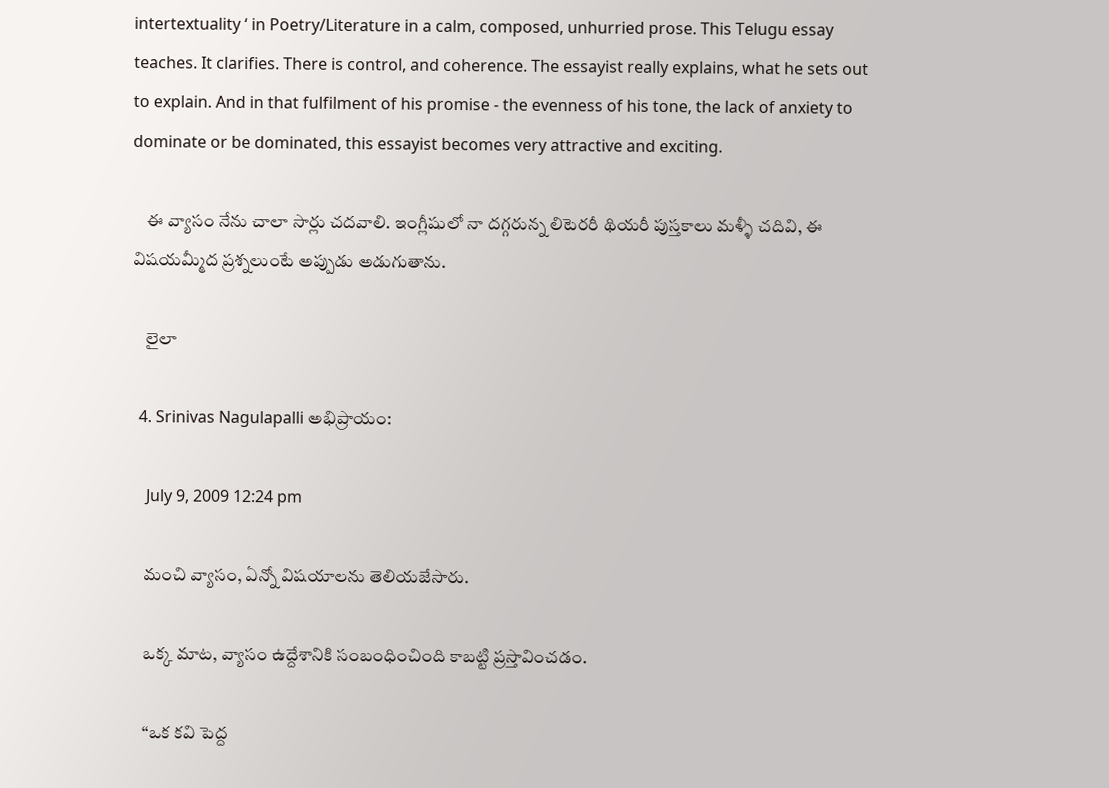intertextuality ‘ in Poetry/Literature in a calm, composed, unhurried prose. This Telugu essay teaches. It clarifies. There is control, and coherence. The essayist really explains, what he sets out to explain. And in that fulfilment of his promise - the evenness of his tone, the lack of anxiety to dominate or be dominated, this essayist becomes very attractive and exciting.

    ఈ వ్యాసం నేను చాలా సార్లు చదవాలి. ఇంగ్లీషులో నా దగ్గరున్న లిటెరరీ థియరీ పుస్తకాలు మళ్ళీ చదివి, ఈ విషయమ్మీద ప్రశ్నలుంటే అప్పుడు అడుగుతాను.

    లైలా

  4. Srinivas Nagulapalli అభిప్రాయం:

    July 9, 2009 12:24 pm

    మంచి వ్యాసం, ఏన్నో విషయాలను తెలియజేసారు.

    ఒక్క మాట, వ్యాసం ఉద్దేశానికి సంబంధించింది కాబట్టి ప్రస్తావించడం.

    “ఒక కవి పెద్ద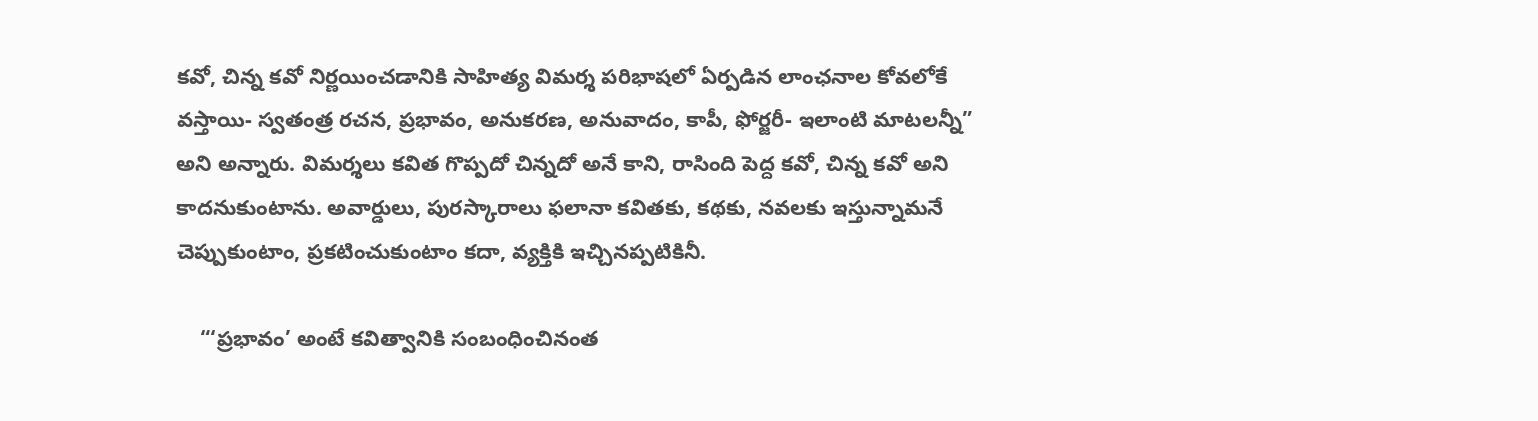కవో, చిన్న కవో నిర్ణయించడానికి సాహిత్య విమర్శ పరిభాషలో ఏర్పడిన లాంఛనాల కోవలోకే వస్తాయి- స్వతంత్ర రచన, ప్రభావం, అనుకరణ, అనువాదం, కాపీ, ఫోర్జరీ- ఇలాంటి మాటలన్నీ” అని అన్నారు. విమర్శలు కవిత గొప్పదో చిన్నదో అనే కాని, రాసింది పెద్ద కవో, చిన్న కవో అని కాదనుకుంటాను. అవార్డులు, పురస్కారాలు ఫలానా కవితకు, కథకు, నవలకు ఇస్తున్నామనే చెప్పుకుంటాం, ప్రకటించుకుంటాం కదా, వ్యక్తికి ఇచ్చినప్పటికినీ.

    “‘ప్రభావం’ అంటే కవిత్వానికి సంబంధించినంత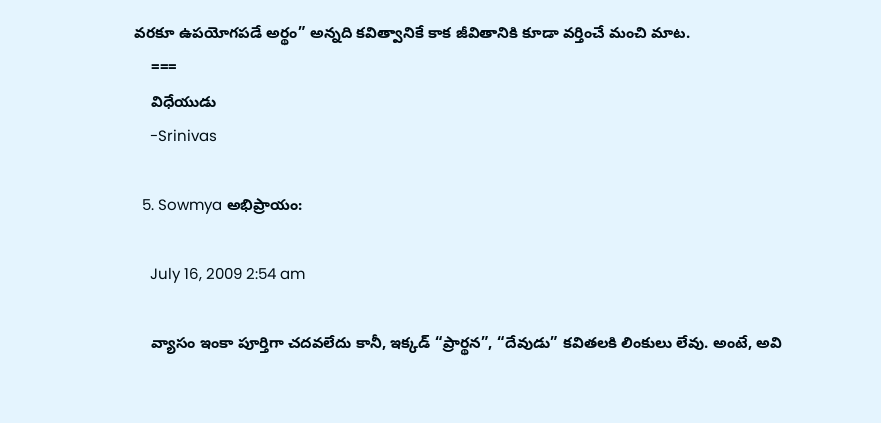వరకూ ఉపయోగపడే అర్థం” అన్నది కవిత్వానికే కాక జీవితానికి కూడా వర్తించే మంచి మాట.
    ===
    విధేయుడు
    -Srinivas

  5. Sowmya అభిప్రాయం:

    July 16, 2009 2:54 am

    వ్యాసం ఇంకా పూర్తిగా చదవలేదు కానీ, ఇక్కడ్ “ప్రార్థన”, “దేవుడు” కవితలకి లింకులు లేవు. అంటే, అవి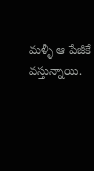మళ్ళీ ఆ పేజీకే వస్తున్నాయి.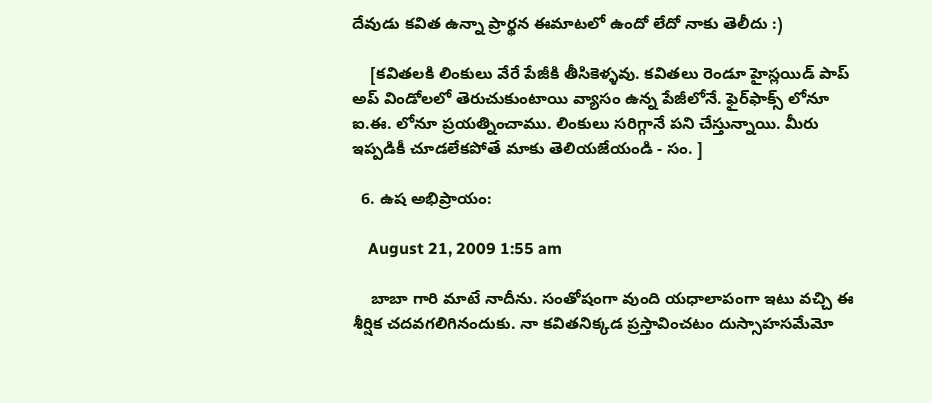దేవుడు కవిత ఉన్నా ప్రార్థన ఈమాటలో ఉందో లేదో నాకు తెలీదు :)

    [కవితలకి లింకులు వేరే పేజీకి తీసికెళ్ళవు. కవితలు రెండూ హైస్లయిడ్ పాప్ అప్ విండోలలో తెరుచుకుంటాయి వ్యాసం ఉన్న పేజీలోనే. ఫైర్‌ఫాక్స్ లోనూ ఐ.ఈ. లోనూ ప్రయత్నించాము. లింకులు సరిగ్గానే పని చేస్తున్నాయి. మీరు ఇప్పడికీ చూడలేకపోతే మాకు తెలియజేయండి - సం. ]

  6. ఉష అభిప్రాయం:

    August 21, 2009 1:55 am

    బాబా గారి మాటే నాదీను. సంతోషంగా వుంది యధాలాపంగా ఇటు వచ్చి ఈ శీర్షిక చదవగలిగినందుకు. నా కవితనిక్కడ ప్రస్తావించటం దుస్సాహసమేమో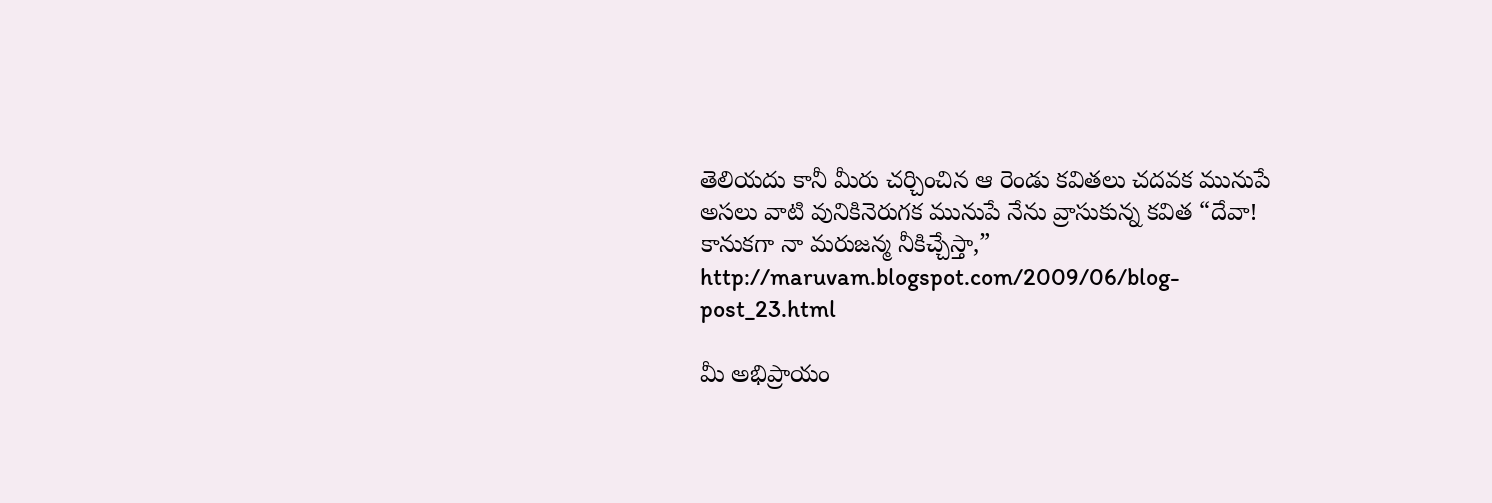తెలియదు కానీ మీరు చర్చించిన ఆ రెండు కవితలు చదవక మునుపే అసలు వాటి వునికినెరుగక మునుపే నేను వ్రాసుకున్న కవిత “దేవా! కానుకగా నా మరుజన్మ నీకిచ్చేస్తా,” http://maruvam.blogspot.com/2009/06/blog-post_23.html

మీ అభిప్రాయం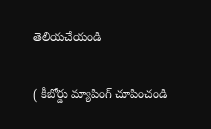తెలియచేయండి

( కీబోర్డు మ్యాపింగ్ చూపించండి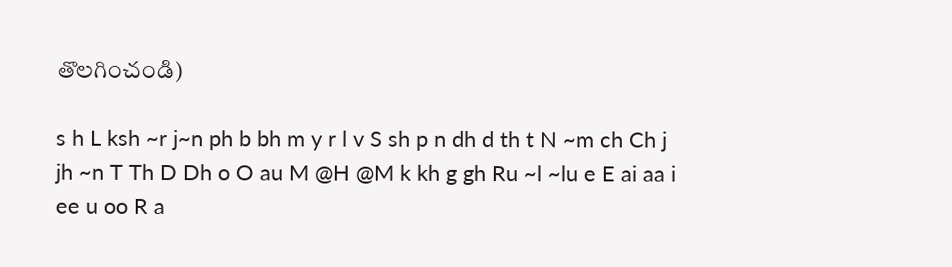తొలగించండి)

s h L ksh ~r j~n ph b bh m y r l v S sh p n dh d th t N ~m ch Ch j jh ~n T Th D Dh o O au M @H @M k kh g gh Ru ~l ~lu e E ai aa i ee u oo R a